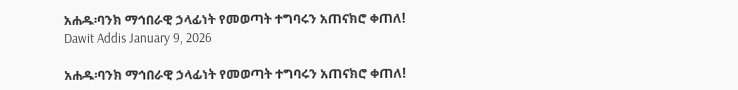አሐዱ፡ባንክ ማኅበራዊ ኃላፊነት የመወጣት ተግባሩን አጠናክሮ ቀጠለ! Dawit Addis January 9, 2026

አሐዱ፡ባንክ ማኅበራዊ ኃላፊነት የመወጣት ተግባሩን አጠናክሮ ቀጠለ!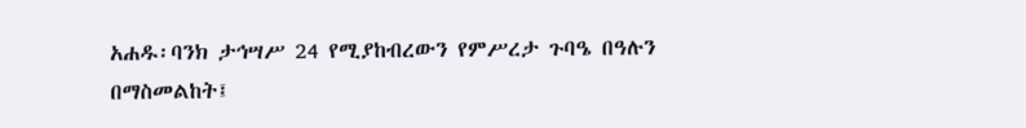አሐዱ፡ባንክ ታኅሣሥ 24 የሚያከብረውን የምሥረታ ጉባዔ በዓሉን በማስመልከት፤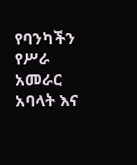የባንካችን የሥራ አመራር አባላት እና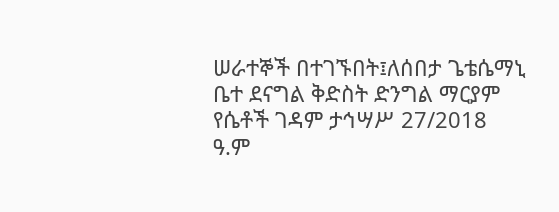ሠራተኞች በተገኙበት፤ለሰበታ ጌቴሴማኒ ቤተ ደናግል ቅድስት ድንግል ማርያም የሴቶች ገዳም ታኅሣሥ 27/2018 ዓ.ም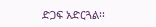ድጋፍ አድርጓል፡፡